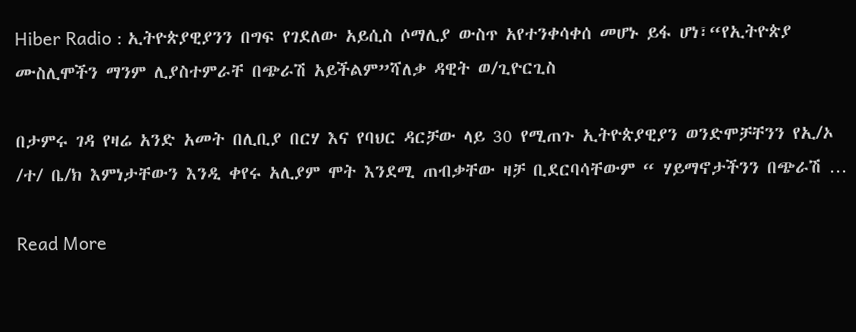Hiber Radio : ኢትዮጵያዊያንን በግፍ የገደለው አይሲስ ሶማሊያ ውስጥ አየተንቀሳቀሰ መሆኑ ይፋ ሆነ፣“የኢትዮጵያ ሙስሊሞችን ማንም ሊያስተምራቸ በጭራሽ አይችልም”ሻለቃ ዳዊት ወ/ጊዮርጊስ

በታምሩ ገዳ የዛሬ አንድ አመት በሊቢያ በርሃ እና የባህር ዳርቻው ላይ 30 የሚጠጉ ኢትዮጵያዊያን ወንድሞቻቸንን የኢ/ኦ /ተ/ ቤ/ክ እምነታቸውን እንዲ ቀየሩ አሊያም ሞት እንደሚ ጠብቃቸው ዛቻ ቢደርባሳቸውም “ ሃይማኖታችንን በጭራሽ …

Read More